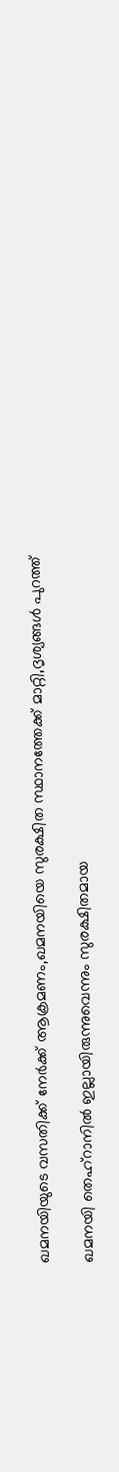ഖമനയിയുടെ വസതിക്ക് നേര്‍ക്ക് ആക്രമണം,ഖമനയിയെ സുരക്ഷിത സ്ഥാനത്തേക്ക് മാറ്റി,ദൃശ്യങ്ങൾ പുറത്ത്

ഖമനയി തെഹ്‌റാനിൽ ഇല്ലായിരുന്നുവെന്നും സുരക്ഷിതമായ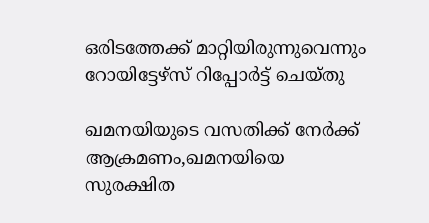ഒരിടത്തേക്ക് മാറ്റിയിരുന്നുവെന്നും റോയിട്ടേഴ്‌സ് റിപ്പോർട്ട് ചെയ്തു

ഖമനയിയുടെ വസതിക്ക് നേര്‍ക്ക് ആക്രമണം,ഖമനയിയെ സുരക്ഷിത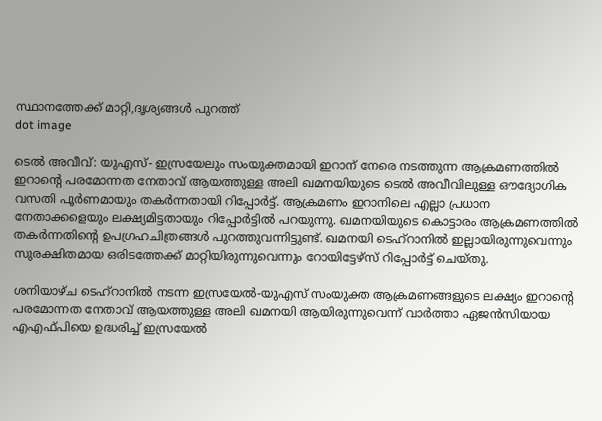സ്ഥാനത്തേക്ക് മാറ്റി,ദൃശ്യങ്ങൾ പുറത്ത്
dot image

ടെൽ അവീവ്: യുഎസ്- ഇസ്രയേലും സംയുക്തമായി ഇറാന് നേരെ നടത്തുന്ന ആക്രമണത്തിൽ ഇറാന്റെ പരമോന്നത നേതാവ് ആയത്തുള്ള അലി ഖമനയിയുടെ ടെൽ അവീവിലുള്ള ഔദ്യോഗിക വസതി പൂർണമായും തകർന്നതായി റിപ്പോർട്ട്. ആക്രമണം ഇറാനിലെ എല്ലാ പ്രധാന നേതാക്കളെയും ലക്ഷ്യമിട്ടതായും റിപ്പോർട്ടില്‍ പറയുന്നു. ഖമനയിയുടെ കൊട്ടാരം ആക്രമണത്തിൽ തകർന്നതിന്റെ ഉപഗ്രഹചിത്രങ്ങൾ പുറത്തുവന്നിട്ടുണ്ട്. ഖമനയി ടെഹ്‌റാനിൽ ഇല്ലായിരുന്നുവെന്നും സുരക്ഷിതമായ ഒരിടത്തേക്ക് മാറ്റിയിരുന്നുവെന്നും റോയിട്ടേഴ്‌സ് റിപ്പോർട്ട് ചെയ്തു.

ശനിയാഴ്ച ടെഹ്‌റാനിൽ നടന്ന ഇസ്രയേൽ-യുഎസ് സംയുക്ത ആക്രമണങ്ങളുടെ ലക്ഷ്യം ഇറാന്റെ പരമോന്നത നേതാവ് ആയത്തുള്ള അലി ഖമനയി ആയിരുന്നുവെന്ന് വാർത്താ ഏജൻസിയായ എഎഫ്‌പിയെ ഉദ്ധരിച്ച് ഇസ്രയേൽ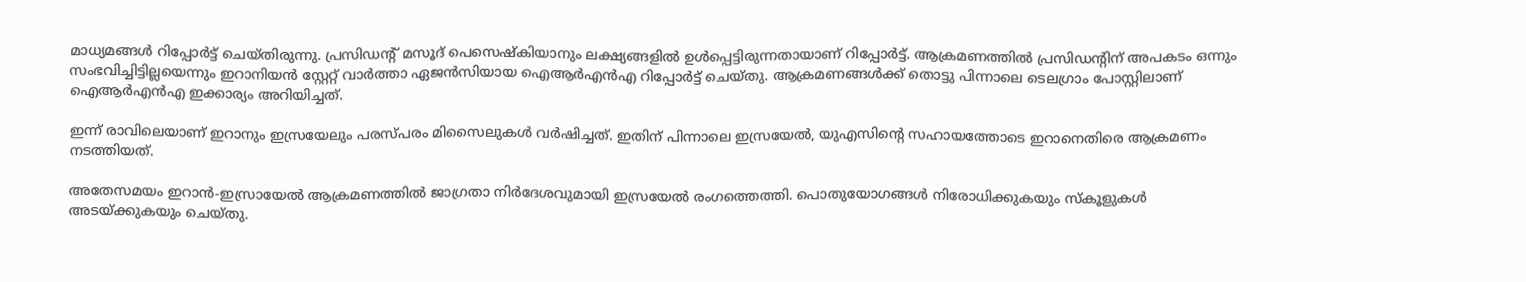മാധ്യമങ്ങൾ റിപ്പോർട്ട് ചെയ്തിരുന്നു. പ്രസിഡന്റ് മസൂദ് പെസെഷ്‌കിയാനും ലക്ഷ്യങ്ങളിൽ ഉൾപ്പെട്ടിരുന്നതായാണ് റിപ്പോർട്ട്. ആക്രമണത്തിൽ പ്രസിഡൻ്റിന് അപകടം ഒന്നും സംഭവിച്ചിട്ടില്ലയെന്നും ഇറാനിയൻ സ്റ്റേറ്റ് വാർത്താ ഏജൻസിയായ ഐആർഎൻഎ റിപ്പോർട്ട് ചെയ്തു. ആക്രമണങ്ങൾക്ക് തൊട്ടു പിന്നാലെ ടെലഗ്രാം പോസ്റ്റിലാണ് ഐആർഎൻഎ ഇക്കാര്യം അറിയിച്ചത്.

ഇന്ന് രാവിലെയാണ് ഇറാനും ഇസ്രയേലും പരസ്പരം മിസൈലുകൾ വർഷിച്ചത്. ഇതിന് പിന്നാലെ ഇസ്രയേൽ, യുഎസിന്റെ സഹായത്തോടെ ഇറാനെതിരെ ആക്രമണം നടത്തിയത്.

അതേസമയം ഇറാൻ-ഇസ്രായേൽ ആക്രമണത്തിൽ ജാഗ്രതാ നിര്‍ദേശവുമായി ഇസ്രയേല്‍ രംഗത്തെത്തി. പൊതുയോഗങ്ങള്‍ നിരോധിക്കുകയും സ്‌കൂളുകള്‍ അടയ്ക്കുകയും ചെയ്തു.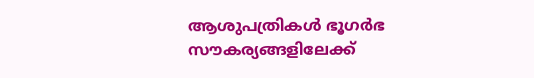ആശുപത്രികള്‍ ഭൂഗര്‍ഭ സൗകര്യങ്ങളിലേക്ക്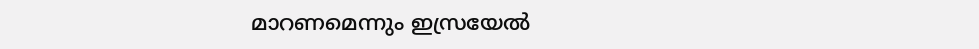മാറണമെന്നും ഇസ്രയേല്‍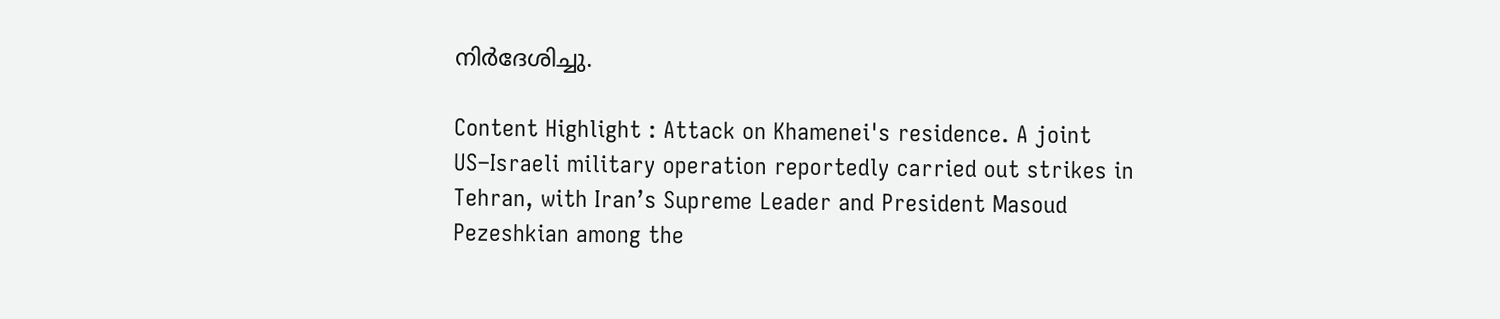നിര്‍ദേശിച്ചു.

Content Highlight : Attack on Khamenei's residence. A joint US–Israeli military operation reportedly carried out strikes in Tehran, with Iran’s Supreme Leader and President Masoud Pezeshkian among the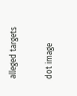alleged targets

dot image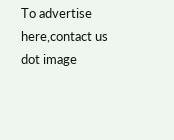To advertise here,contact us
dot image